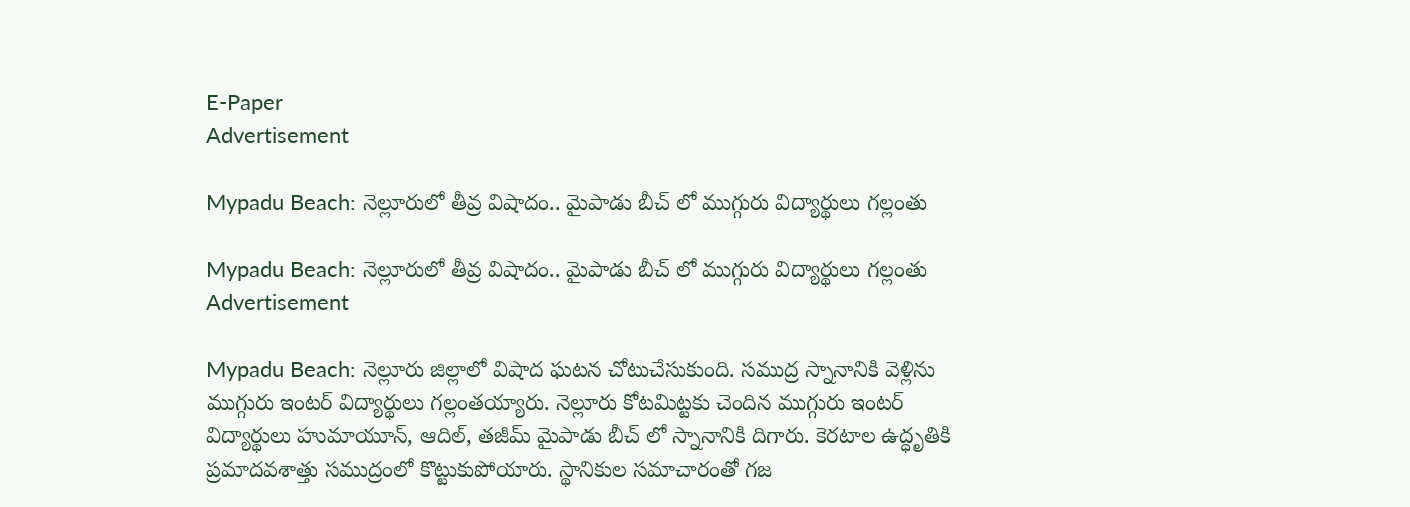E-Paper
Advertisement

Mypadu Beach: నెల్లూరులో తీవ్ర విషాదం.. మైపాడు బీచ్ లో ముగ్గురు విద్యార్థులు గల్లంతు

Mypadu Beach: నెల్లూరులో తీవ్ర విషాదం.. మైపాడు బీచ్ లో ముగ్గురు విద్యార్థులు గల్లంతు
Advertisement

Mypadu Beach: నెల్లూరు జిల్లాలో విషాద ఘటన చోటుచేసుకుంది. సముద్ర స్నానానికి వెళ్లిను ముగ్గురు ఇంటర్‌ విద్యార్థులు గల్లంతయ్యారు. నెల్లూరు కోటమిట్టకు చెందిన ముగ్గురు ఇంటర్‌ విద్యార్థులు హుమాయూన్‌, ఆదిల్‌, తజీమ్ మైపాడు బీచ్ లో స్నానానికి దిగారు. కెరటాల ఉద్ధృతికి ప్రమాదవశాత్తు సముద్రంలో కొట్టుకుపోయారు. స్థానికుల సమాచారంతో గజ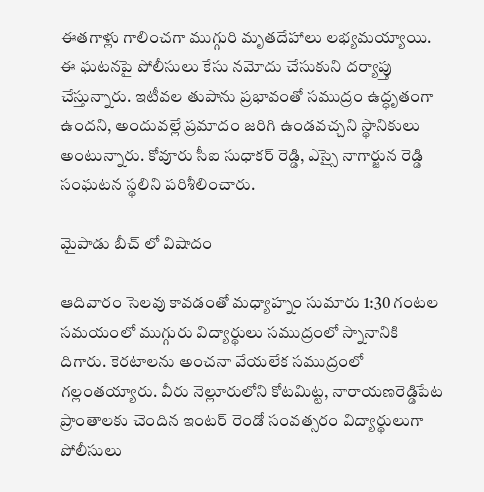ఈతగాళ్లు గాలించగా ముగ్గురి మృతదేహాలు లభ్యమయ్యాయి. ఈ ఘటనపై పోలీసులు కేసు నమోదు చేసుకుని దర్యాప్తు చేస్తున్నారు. ఇటీవల తుపాను ప్రభావంతో సముద్రం ఉద్ధృతంగా ఉందని, అందువల్లే ప్రమాదం జరిగి ఉండవచ్చని స్థానికులు అంటున్నారు. కోవూరు సీఐ సుధాకర్ రెడ్డి, ఎస్సై నాగార్జున రెడ్డి సంఘటన స్థలిని పరిశీలించారు.

మైపాడు బీచ్ లో విషాదం

ఆదివారం సెలవు కావడంతో మధ్యాహ్నం సుమారు 1:30 గంటల సమయంలో ముగ్గురు విద్యార్థులు సముద్రంలో స్నానానికి దిగారు. కెరటాలను అంచనా వేయలేక సముద్రంలో గల్లంతయ్యారు. వీరు నెల్లూరులోని కోటమిట్ట, నారాయణరెడ్డిపేట ప్రాంతాలకు చెందిన ఇంటర్ రెండో సంవత్సరం విద్యార్థులుగా పోలీసులు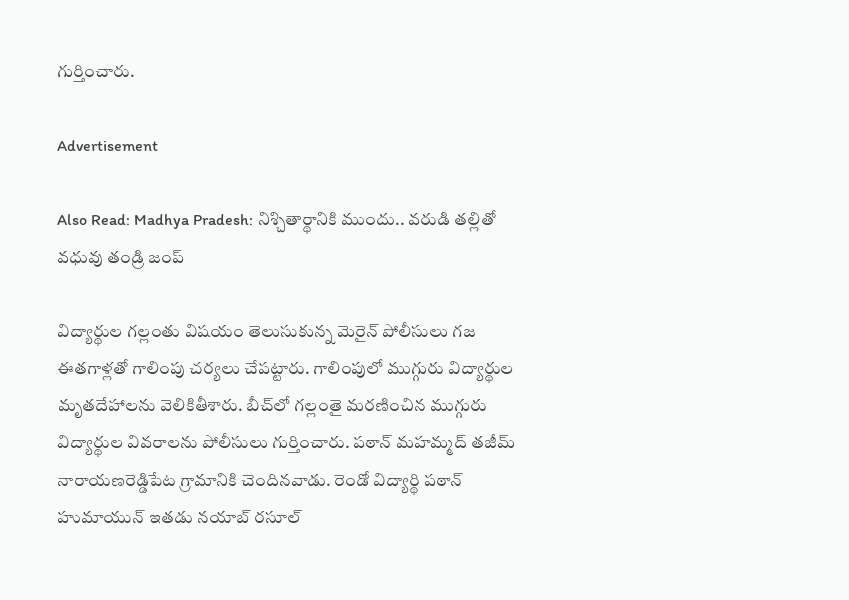గుర్తించారు.

Advertisement

Also Read: Madhya Pradesh: నిశ్చితార్థానికి ముందు.. వరుడి తల్లితో వధువు తండ్రి జంప్

విద్యార్థుల గల్లంతు విషయం తెలుసుకున్న మెరైన్ పోలీసులు గజ ఈతగాళ్లతో గాలింపు చర్యలు చేపట్టారు. గాలింపులో ముగ్గురు విద్యార్థుల మృతదేహాలను వెలికితీశారు. బీచ్‌లో గల్లంతై మరణించిన ముగ్గురు విద్యార్థుల వివరాలను పోలీసులు గుర్తించారు. పఠాన్ మహమ్మద్ తజీమ్ నారాయణరెడ్డిపేట గ్రామానికి చెందినవాడు. రెండో విద్యార్థి పఠాన్ హుమాయున్ ఇతడు నయాబ్ రసూల్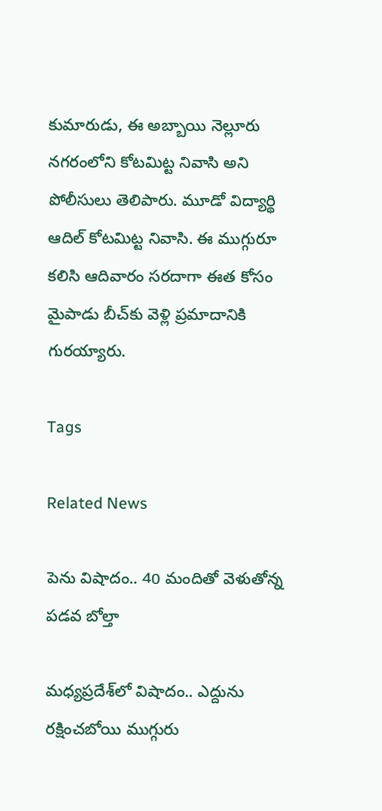కుమారుడు, ఈ అబ్బాయి నెల్లూరు నగరంలోని కోటమిట్ట నివాసి అని పోలీసులు తెలిపారు. మూడో విద్యార్థి ఆదిల్ కోటమిట్ట నివాసి. ఈ ముగ్గురూ కలిసి ఆదివారం సరదాగా ఈత కోసం మైపాడు బీచ్‌కు వెళ్లి ప్రమాదానికి గురయ్యారు.

Tags

Related News

పెను విషాదం.. 40 మందితో వెళుతోన్న ప‌డ‌వ బోల్తా

మధ్యప్రదేశ్‌లో విషాదం.. ఎద్దును రక్షించబోయి ముగ్గురు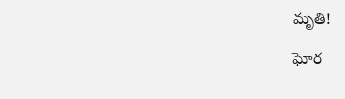మృతి!

ఘోర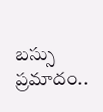బస్సు ప్రమాదం..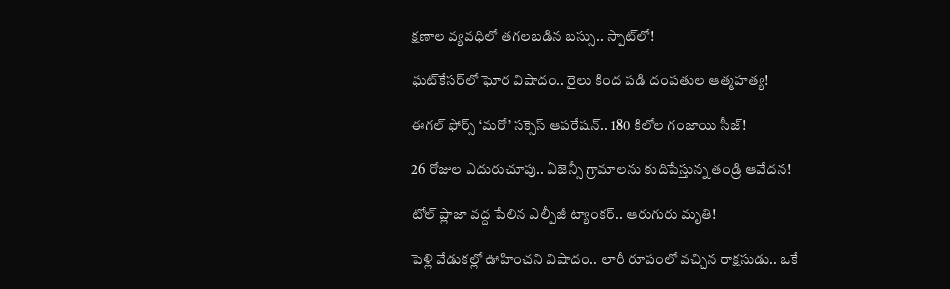క్షణాల వ్యవధిలో తగలబడిన బస్సు.. స్పాట్‌లో!

ఘట్‌కేసర్‌లో ఘోర విషాదం.. రైలు కింద పడి దంపతుల ఆత్మహత్య!

ఈగల్ ఫోర్స్ ‘మరో’ సక్సెస్ ఆపరేషన్.. 180 కిలోల గంజాయి సీజ్!

26 రోజుల ఎదురుచూపు.. ఏజెన్సీ గ్రామాలను కుదిపేస్తున్న తండ్రి ఆవేదన!

టోల్ ప్లాజా వద్ద పేలిన ఎల్పీజీ ట్యాంకర్.. ఆరుగురు మృతి!

పెళ్లి వేడుకల్లో ఊహించని విషాదం.. లారీ రూపంలో వచ్చిన రాక్షసుడు.. ఒకే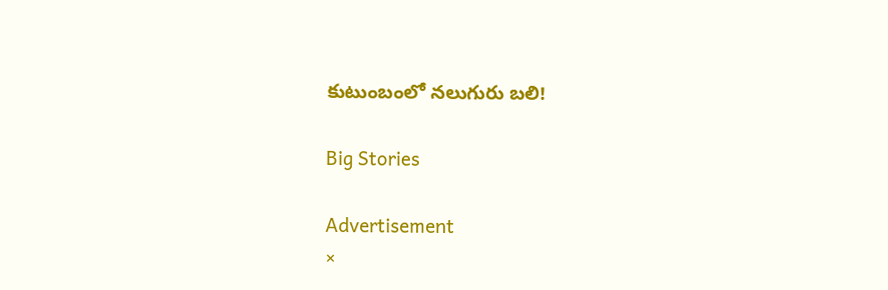కుటుంబంలో నలుగురు బలి!

Big Stories

Advertisement
×